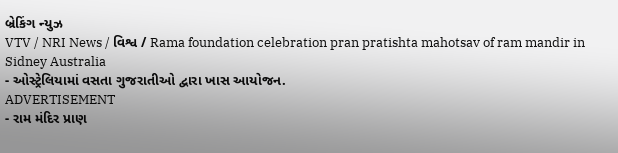બ્રેકિંગ ન્યુઝ
VTV / NRI News / વિશ્વ / Rama foundation celebration pran pratishta mahotsav of ram mandir in Sidney Australia
- ઓસ્ટ્રેલિયામાં વસતા ગુજરાતીઓ દ્વારા ખાસ આયોજન.
ADVERTISEMENT
- રામ મંદિર પ્રાણ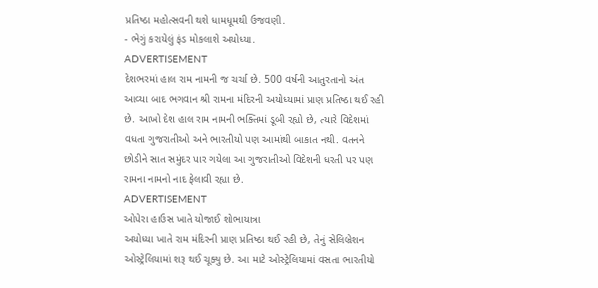પ્રતિષ્ઠા મહોત્સવની થશે ધામધૂમથી ઉજવણી.
- ભેગું કરાયેલું ફંડ મોકલાશે અયોધ્યા.
ADVERTISEMENT
દેશભરમાં હાલ રામ નામની જ ચર્ચા છે. 500 વર્ષની આતુરતાનો અંત આવ્યા બાદ ભગવાન શ્રી રામના મંદિરની અયોધ્યામાં પ્રાણ પ્રતિષ્ઠા થઈ રહી છે. આખો દેશ હાલ રામ નામની ભક્તિમાં ડૂબી રહ્યો છે, ત્યારે વિદેશમાં વધતા ગુજરાતીઓ અને ભારતીયો પણ આમાંથી બાકાત નથી. વતનને છોડીને સાત સમુંદર પાર ગયેલા આ ગુજરાતીઓ વિદેશની ધરતી પર પણ રામના નામનો નાદ ફેલાવી રહ્યા છે.
ADVERTISEMENT
ઓપેરા હાઉસ ખાતે યોજાઈ શોભાયાત્રા
અયોધ્યા ખાતે રામ મંદિરની પ્રાણ પ્રતિષ્ઠા થઈ રહી છે, તેનું સેલિબ્રેશન ઓસ્ટ્રેલિયામાં શરૂ થઈ ચૂક્યુ છે. આ માટે ઓસ્ટ્રેલિયામાં વસતા ભારતીયો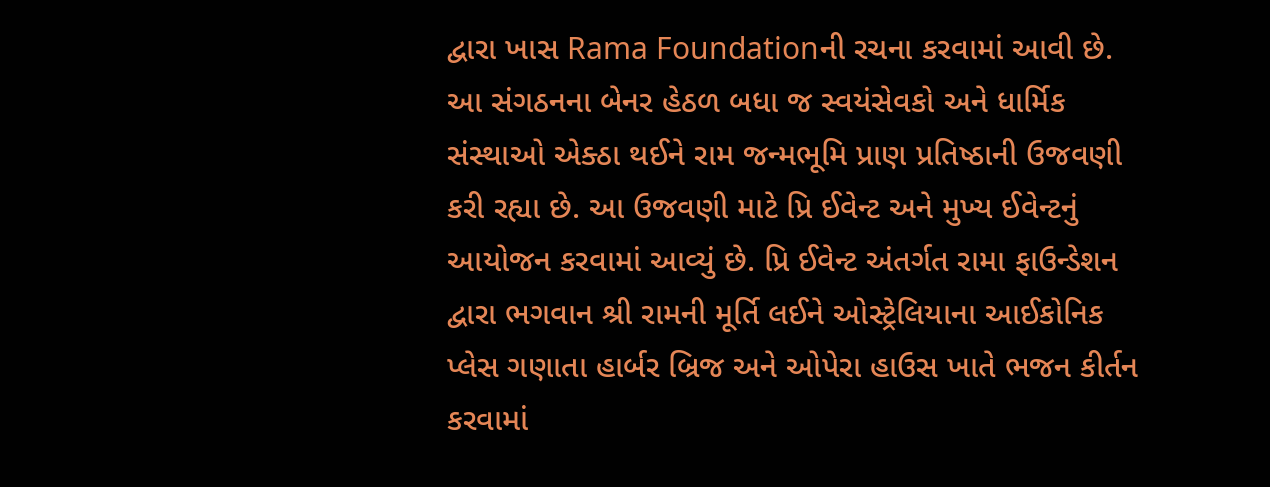દ્વારા ખાસ Rama Foundationની રચના કરવામાં આવી છે. આ સંગઠનના બેનર હેઠળ બધા જ સ્વયંસેવકો અને ધાર્મિક સંસ્થાઓ એક્ઠા થઈને રામ જન્મભૂમિ પ્રાણ પ્રતિષ્ઠાની ઉજવણી કરી રહ્યા છે. આ ઉજવણી માટે પ્રિ ઈવેન્ટ અને મુખ્ય ઈવેન્ટનું આયોજન કરવામાં આવ્યું છે. પ્રિ ઈવેન્ટ અંતર્ગત રામા ફાઉન્ડેશન દ્વારા ભગવાન શ્રી રામની મૂર્તિ લઈને ઓસ્ટ્રેલિયાના આઈકોનિક પ્લેસ ગણાતા હાર્બર બ્રિજ અને ઓપેરા હાઉસ ખાતે ભજન કીર્તન કરવામાં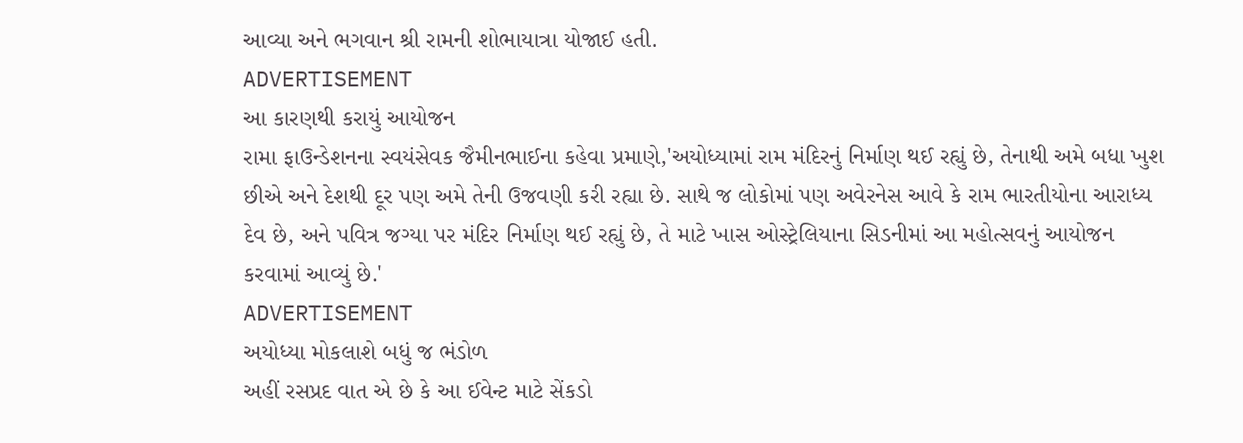આવ્યા અને ભગવાન શ્રી રામની શોભાયાત્રા યોજાઈ હતી.
ADVERTISEMENT
આ કારણથી કરાયું આયોજન
રામા ફાઉન્ડેશનના સ્વયંસેવક જૈમીનભાઈના કહેવા પ્રમાણે,'અયોધ્યામાં રામ મંદિરનું નિર્માણ થઈ રહ્યું છે, તેનાથી અમે બધા ખુશ છીએ અને દેશથી દૂર પણ અમે તેની ઉજવણી કરી રહ્યા છે. સાથે જ લોકોમાં પણ અવેરનેસ આવે કે રામ ભારતીયોના આરાધ્ય દેવ છે, અને પવિત્ર જગ્યા પર મંદિર નિર્માણ થઈ રહ્યું છે, તે માટે ખાસ ઓસ્ટ્રેલિયાના સિડનીમાં આ મહોત્સવનું આયોજન કરવામાં આવ્યું છે.'
ADVERTISEMENT
અયોધ્યા મોકલાશે બધું જ ભંડોળ
અહીં રસપ્રદ વાત એ છે કે આ ઈવેન્ટ માટે સેંકડો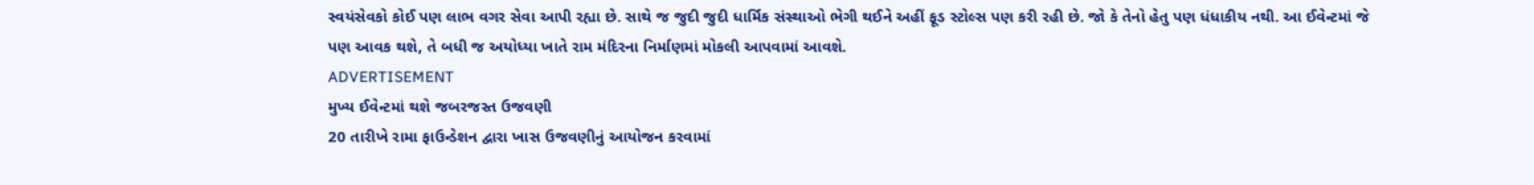સ્વયંસેવકો કોઈ પણ લાભ વગર સેવા આપી રહ્યા છે. સાથે જ જુદી જુદી ધાર્મિક સંસ્થાઓ ભેગી થઈને અહીં ફૂડ સ્ટોલ્સ પણ કરી રહી છે. જો કે તેનો હેતુ પણ ધંધાકીય નથી. આ ઈવેન્ટમાં જે પણ આવક થશે, તે બધી જ અયોધ્યા ખાતે રામ મંદિરના નિર્માણમાં મોકલી આપવામાં આવશે.
ADVERTISEMENT
મુખ્ય ઈવેન્ટમાં થશે જબરજસ્ત ઉજવણી
20 તારીખે રામા ફાઉન્ડેશન દ્વારા ખાસ ઉજવણીનું આયોજન કરવામાં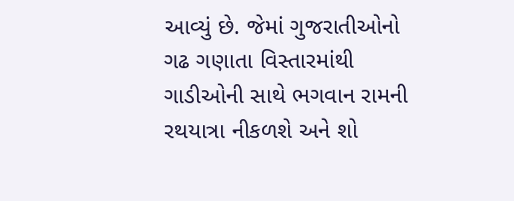આવ્યું છે. જેમાં ગુજરાતીઓનો ગઢ ગણાતા વિસ્તારમાંથી ગાડીઓની સાથે ભગવાન રામની રથયાત્રા નીકળશે અને શો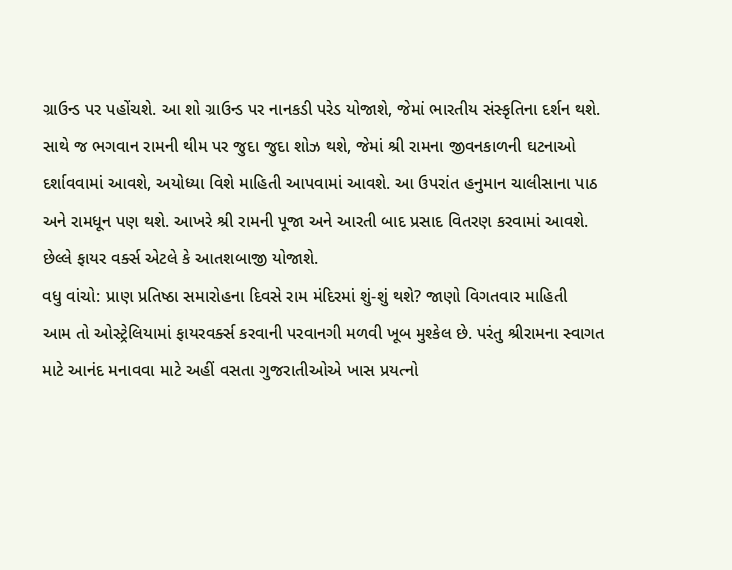ગ્રાઉન્ડ પર પહોંચશે. આ શો ગ્રાઉન્ડ પર નાનકડી પરેડ યોજાશે, જેમાં ભારતીય સંસ્કૃતિના દર્શન થશે. સાથે જ ભગવાન રામની થીમ પર જુદા જુદા શોઝ થશે, જેમાં શ્રી રામના જીવનકાળની ઘટનાઓ દર્શાવવામાં આવશે, અયોધ્યા વિશે માહિતી આપવામાં આવશે. આ ઉપરાંત હનુમાન ચાલીસાના પાઠ અને રામધૂન પણ થશે. આખરે શ્રી રામની પૂજા અને આરતી બાદ પ્રસાદ વિતરણ કરવામાં આવશે. છેલ્લે ફાયર વર્ક્સ એટલે કે આતશબાજી યોજાશે.
વધુ વાંચો: પ્રાણ પ્રતિષ્ઠા સમારોહના દિવસે રામ મંદિરમાં શું-શું થશે? જાણો વિગતવાર માહિતી
આમ તો ઓસ્ટ્રેલિયામાં ફાયરવર્ક્સ કરવાની પરવાનગી મળવી ખૂબ મુશ્કેલ છે. પરંતુ શ્રીરામના સ્વાગત માટે આનંદ મનાવવા માટે અહીં વસતા ગુજરાતીઓએ ખાસ પ્રયત્નો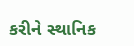કરીને સ્થાનિક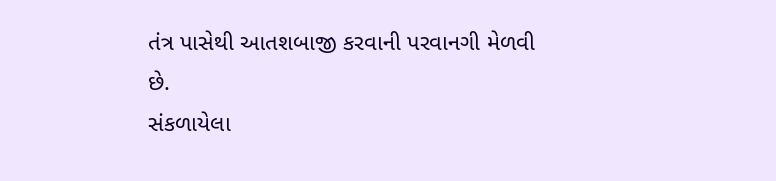તંત્ર પાસેથી આતશબાજી કરવાની પરવાનગી મેળવી છે.
સંકળાયેલા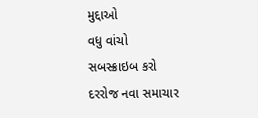મુદ્દાઓ
વધુ વાંચો
સબસ્ક્રાઇબ કરો
દરરોજ નવા સમાચાર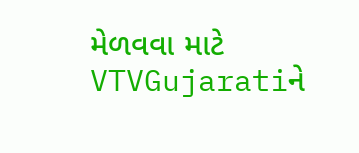મેળવવા માટે VTVGujaratiને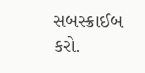સબસ્ક્રાઈબ કરો.